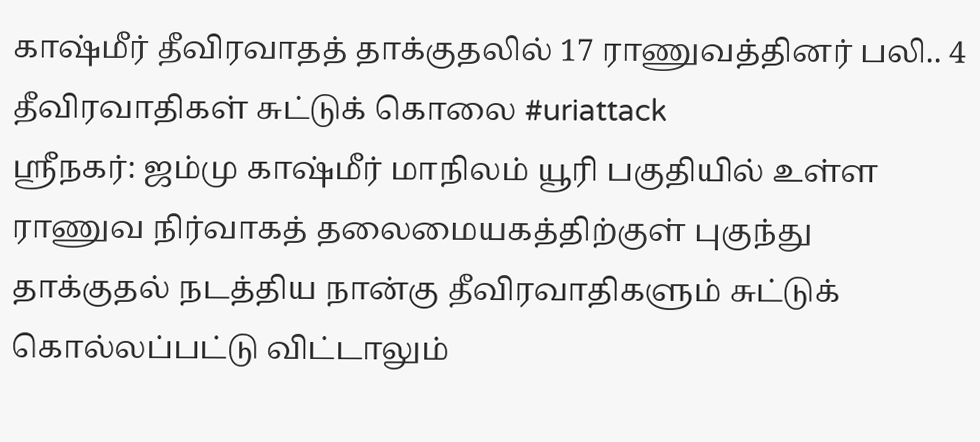காஷ்மீர் தீவிரவாதத் தாக்குதலில் 17 ராணுவத்தினர் பலி.. 4 தீவிரவாதிகள் சுட்டுக் கொலை #uriattack
ஸ்ரீநகர்: ஜம்மு காஷ்மீர் மாநிலம் யூரி பகுதியில் உள்ள ராணுவ நிர்வாகத் தலைமையகத்திற்குள் புகுந்து தாக்குதல் நடத்திய நான்கு தீவிரவாதிகளும் சுட்டுக் கொல்லப்பட்டு விட்டாலும்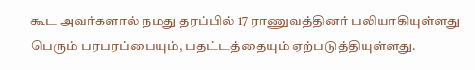கூட அவர்களால் நமது தரப்பில் 17 ராணுவத்தினர் பலியாகியுள்ளது பெரும் பரபரப்பையும், பதட்டத்தையும் ஏற்படுத்தியுள்ளது.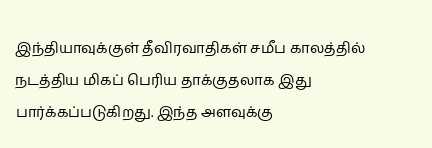இந்தியாவுக்குள் தீவிரவாதிகள் சமீப காலத்தில் நடத்திய மிகப் பெரிய தாக்குதலாக இது பார்க்கப்படுகிறது. இந்த அளவுக்கு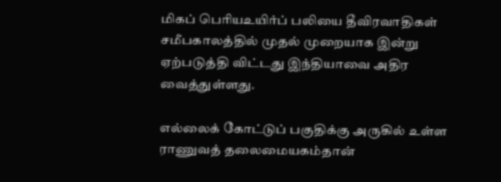மிகப் பெரியஉயிர்ப் பலியை தீவிரவாதிகள் சமீபகாலத்தில் முதல் முறையாக இன்று ஏற்படுத்தி விட்டது இந்தியாவை அதிர வைத்துள்ளது.

எல்லைக் கோட்டுப் பகுதிக்கு அருகில் உள்ள ராணுவத் தலைமையகம்தான்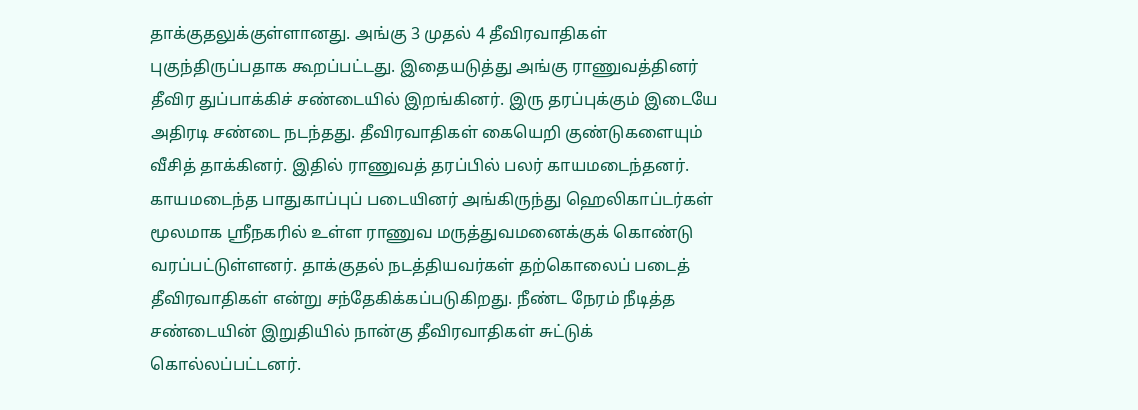தாக்குதலுக்குள்ளானது. அங்கு 3 முதல் 4 தீவிரவாதிகள் புகுந்திருப்பதாக கூறப்பட்டது. இதையடுத்து அங்கு ராணுவத்தினர் தீவிர துப்பாக்கிச் சண்டையில் இறங்கினர். இரு தரப்புக்கும் இடையே அதிரடி சண்டை நடந்தது. தீவிரவாதிகள் கையெறி குண்டுகளையும் வீசித் தாக்கினர். இதில் ராணுவத் தரப்பில் பலர் காயமடைந்தனர்.
காயமடைந்த பாதுகாப்புப் படையினர் அங்கிருந்து ஹெலிகாப்டர்கள் மூலமாக ஸ்ரீநகரில் உள்ள ராணுவ மருத்துவமனைக்குக் கொண்டு வரப்பட்டுள்ளனர். தாக்குதல் நடத்தியவர்கள் தற்கொலைப் படைத் தீவிரவாதிகள் என்று சந்தேகிக்கப்படுகிறது. நீண்ட நேரம் நீடித்த சண்டையின் இறுதியில் நான்கு தீவிரவாதிகள் சுட்டுக் கொல்லப்பட்டனர்.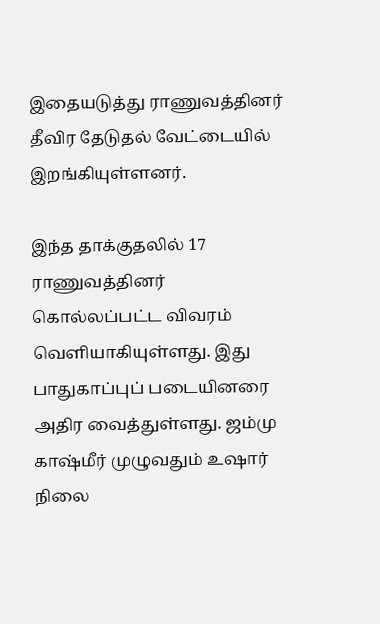இதையடுத்து ராணுவத்தினர் தீவிர தேடுதல் வேட்டையில் இறங்கியுள்ளனர்.

இந்த தாக்குதலில் 17 ராணுவத்தினர் கொல்லப்பட்ட விவரம் வெளியாகியுள்ளது. இது பாதுகாப்புப் படையினரை அதிர வைத்துள்ளது. ஜம்மு காஷ்மீர் முழுவதும் உஷார் நிலை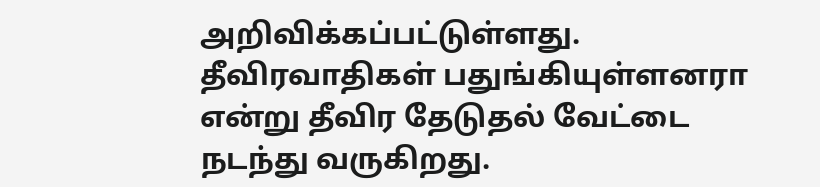அறிவிக்கப்பட்டுள்ளது. தீவிரவாதிகள் பதுங்கியுள்ளனரா என்று தீவிர தேடுதல் வேட்டை நடந்து வருகிறது.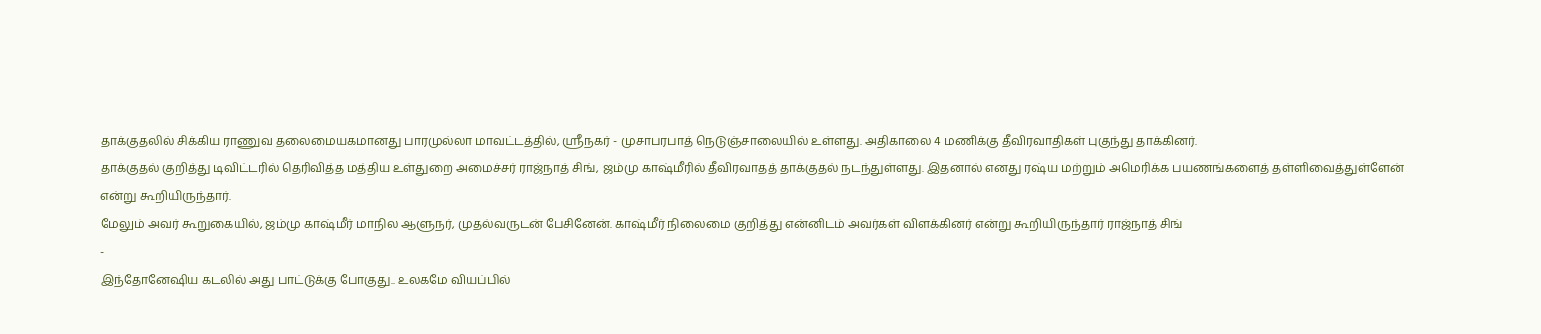தாக்குதலில் சிக்கிய ராணுவ தலைமையகமானது பாரமுல்லா மாவட்டத்தில், ஸ்ரீநகர் - முசாபரபாத் நெடுஞ்சாலையில் உள்ளது. அதிகாலை 4 மணிக்கு தீவிரவாதிகள் புகுந்து தாக்கினர்.
தாக்குதல் குறித்து டிவிட்டரில் தெரிவித்த மத்திய உள்துறை அமைச்சர் ராஜ்நாத் சிங், ஜம்மு காஷ்மீரில் தீவிரவாதத் தாக்குதல் நடந்துள்ளது. இதனால் எனது ரஷ்ய மற்றும் அமெரிக்க பயணங்களைத் தள்ளிவைத்துள்ளேன் என்று கூறியிருந்தார்.
மேலும் அவர் கூறுகையில், ஜம்மு காஷ்மீர் மாநில ஆளுநர், முதல்வருடன் பேசினேன். காஷ்மீர் நிலைமை குறித்து என்னிடம் அவர்கள் விளக்கினர் என்று கூறியிருந்தார் ராஜ்நாத் சிங்
-
இந்தோனேஷிய கடலில் அது பாட்டுக்கு போகுது.. உலகமே வியப்பில்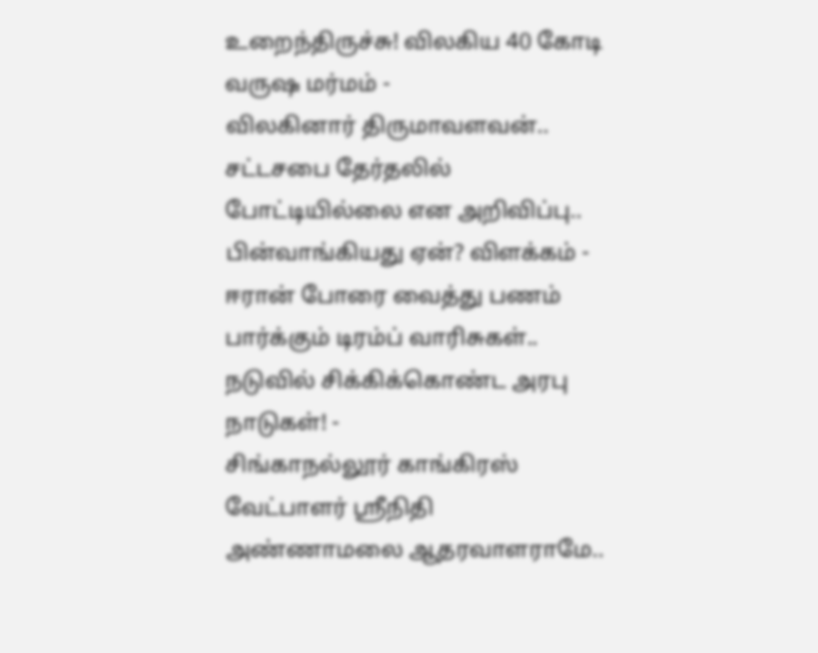உறைந்திருச்சு! விலகிய 40 கோடி வருஷ மர்மம் -
விலகினார் திருமாவளவன்.. சட்டசபை தேர்தலில் போட்டியில்லை என அறிவிப்பு.. பின்வாங்கியது ஏன்? விளக்கம் -
ஈரான் போரை வைத்து பணம் பார்க்கும் டிரம்ப் வாரிசுகள்.. நடுவில் சிக்கிக்கொண்ட அரபு நாடுகள்! -
சிங்காநல்லூர் காங்கிரஸ் வேட்பாளர் ஶ்ரீநிதி அண்ணாமலை ஆதரவாளராமே..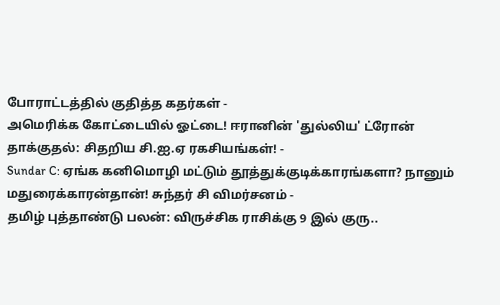போராட்டத்தில் குதித்த கதர்கள் -
அமெரிக்க கோட்டையில் ஓட்டை! ஈரானின் 'துல்லிய' ட்ரோன் தாக்குதல்: சிதறிய சி.ஐ.ஏ ரகசியங்கள்! -
Sundar C: ஏங்க கனிமொழி மட்டும் தூத்துக்குடிக்காரங்களா? நானும் மதுரைக்காரன்தான்! சுந்தர் சி விமர்சனம் -
தமிழ் புத்தாண்டு பலன்: விருச்சிக ராசிக்கு 9 இல் குரு..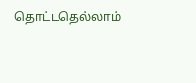தொட்டதெல்லாம்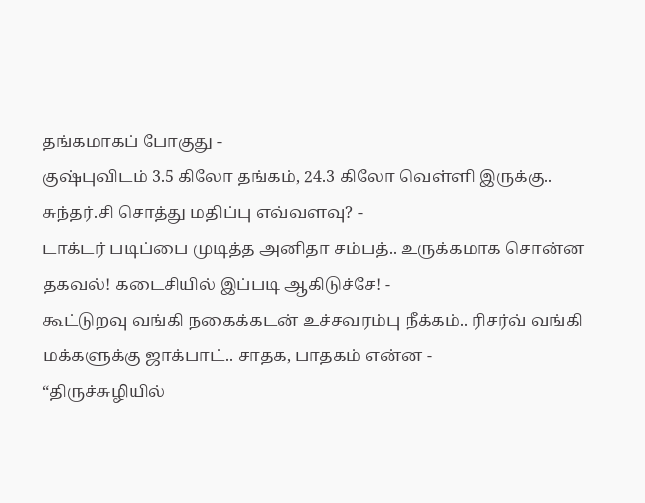தங்கமாகப் போகுது -
குஷ்புவிடம் 3.5 கிலோ தங்கம், 24.3 கிலோ வெள்ளி இருக்கு.. சுந்தர்.சி சொத்து மதிப்பு எவ்வளவு? -
டாக்டர் படிப்பை முடித்த அனிதா சம்பத்.. உருக்கமாக சொன்ன தகவல்! கடைசியில் இப்படி ஆகிடுச்சே! -
கூட்டுறவு வங்கி நகைக்கடன் உச்சவரம்பு நீக்கம்.. ரிசர்வ் வங்கி மக்களுக்கு ஜாக்பாட்.. சாதக, பாதகம் என்ன -
“திருச்சுழியில்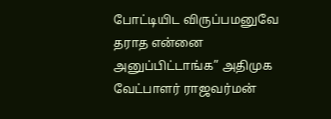போட்டியிட விருப்பமனுவே தராத என்னை அனுப்பிட்டாங்க” அதிமுக வேட்பாளர் ராஜவர்மன்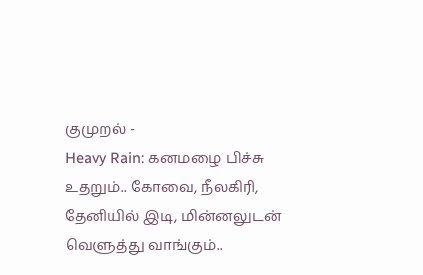குமுறல் -
Heavy Rain: கனமழை பிச்சு உதறும்.. கோவை, நீலகிரி, தேனியில் இடி, மின்னலுடன் வெளுத்து வாங்கும்..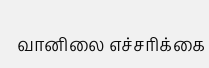வானிலை எச்சரிக்கை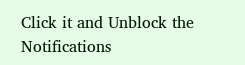Click it and Unblock the Notifications